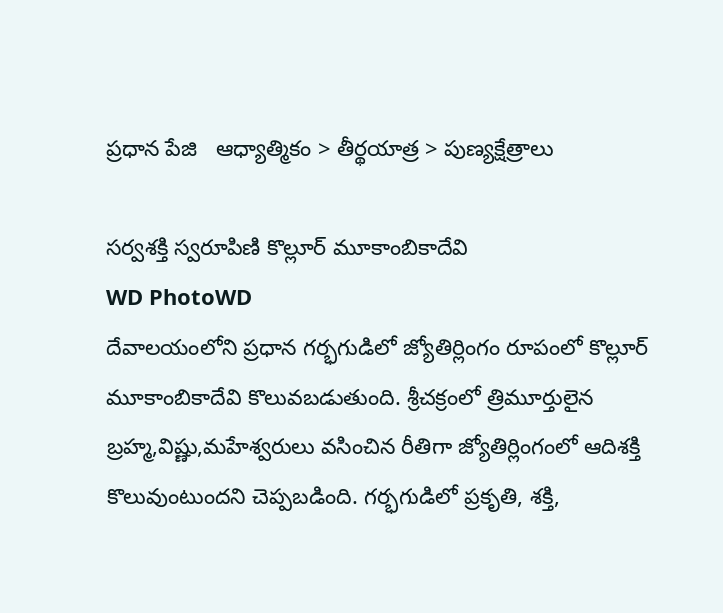ప్రధాన పేజి   ఆధ్యాత్మికం > తీర్థయాత్ర > పుణ్యక్షేత్రాలు

సర్వశక్తి స్వరూపిణి కొల్లూర్ మూకాంబికాదేవి
WD PhotoWD
దేవాలయంలోని ప్రధాన గర్భగుడిలో జ్యోతిర్లింగం రూపంలో కొల్లూర్ మూకాంబికాదేవి కొలువబడుతుంది. శ్రీచక్రంలో త్రిమూర్తులైన బ్రహ్మ,విష్ణు,మహేశ్వరులు వసించిన రీతిగా జ్యోతిర్లింగంలో ఆదిశక్తి కొలువుంటుందని చెప్పబడింది. గర్భగుడిలో ప్రకృతి, శక్తి,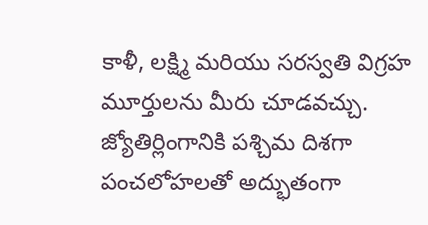కాళీ, లక్ష్మి మరియు సరస్వతి విగ్రహ మూర్తులను మీరు చూడవచ్చు. జ్యోతిర్లింగానికి పశ్చిమ దిశగా పంచలోహలతో అద్భుతంగా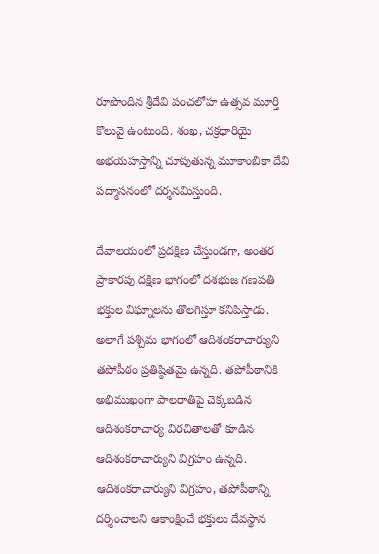రూపొందిన శ్రీదేవి పంచలోహ ఉత్సవ మూర్తి కొలువై ఉంటుంది. శంఖ, చక్రధారియై అభయహస్తాన్ని చూపుతున్న మూకాంబికా దేవి పద్మాసనంలో దర్శనమిస్తుంది.

దేవాలయంలో ప్రదక్షిణ చేస్తుండగా, అంతర ప్రాకారపు దక్షిణ భాగంలో దశభుజ గణపతి భక్తుల విఘ్నాలను తొలగిస్తూ కనిపిస్తాడు. అలాగే పశ్చిమ భాగంలో ఆదిశంకరాచార్యుని తపోపీఠం ప్రతిష్ఠితమై ఉన్నది. తపోపీఠానికి అభిముఖంగా పాలరాతిపై చెక్కబడిన ఆదిశంకరాచార్య విరచితాలతో కూడిన ఆదిశంకరాచార్యుని విగ్రహం ఉన్నది. ఆదిశంకరాచార్యుని విగ్రహం, తపోపీఠాన్ని దర్శించాలని ఆకాంక్షించే భక్తులు దేవస్థాన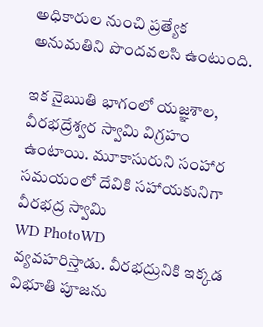అధికారుల నుంచి ప్రత్యేక అనుమతిని పొందవలసి ఉంటుంది.

ఇక నైఋతి భాగంలో యజ్ఞశాల, వీరభద్రేశ్వర స్వామి విగ్రహం ఉంటాయి. మూకాసురుని సంహార సమయంలో దేవికి సహాయకునిగా వీరభద్ర స్వామి
WD PhotoWD
వ్యవహరిస్తాడు. వీరభద్రునికి ఇక్కడ విభూతి పూజను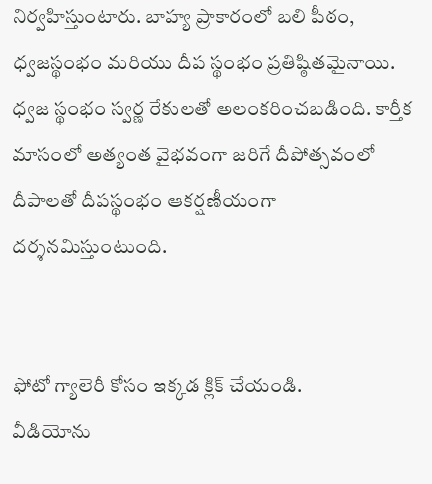నిర్వహిస్తుంటారు. బాహ్య ప్రాకారంలో బలి పీఠం, ధ్వజస్థంభం మరియు దీప స్థంభం ప్రతిష్ఠితమైనాయి. ధ్వజ స్థంభం స్వర్ణ రేకులతో అలంకరించబడింది. కార్తీక మాసంలో అత్యంత వైభవంగా జరిగే దీపోత్సవంలో దీపాలతో దీపస్థంభం ఆకర్షణీయంగా దర్శనమిస్తుంటుంది.


ఫోటో గ్యాలెరీ కోసం ఇక్కడ క్లిక్ చేయండి.
వీడియోను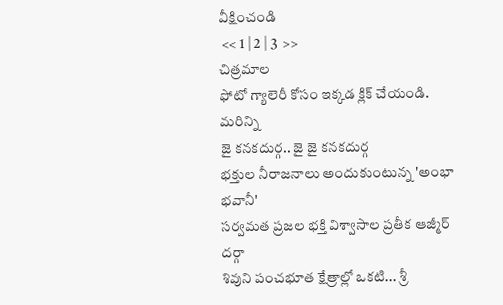వీక్షించండి
 << 1 | 2 | 3  >>
చిత్రమాల
ఫోటో గ్యాలెరీ కోసం ఇక్కడ క్లిక్ చేయండి.
మరిన్ని
జై కనకదుర్గ.. జై జై కనకదుర్గ
భక్తుల నీరాజనాలు అందుకుంటున్న 'అంభా భవానీ'
సర్వమత ప్రజల భక్తి విశ్వాసాల ప్రతీక ఆజ్మీర్ దర్గా
శివుని పంచభూత క్షేత్రాల్లో ఒకటి... శ్రీ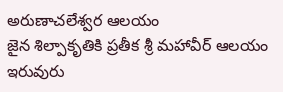అరుణాచలేశ్వర ఆలయం
జైన శిల్పాకృతికి ప్రతీక శ్రీ మహావీర్‌ ఆలయం
ఇరువురు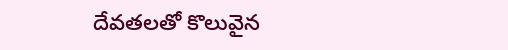దేవతలతో కొలువైన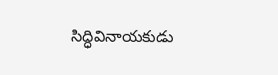సిద్ధివినాయకుడు